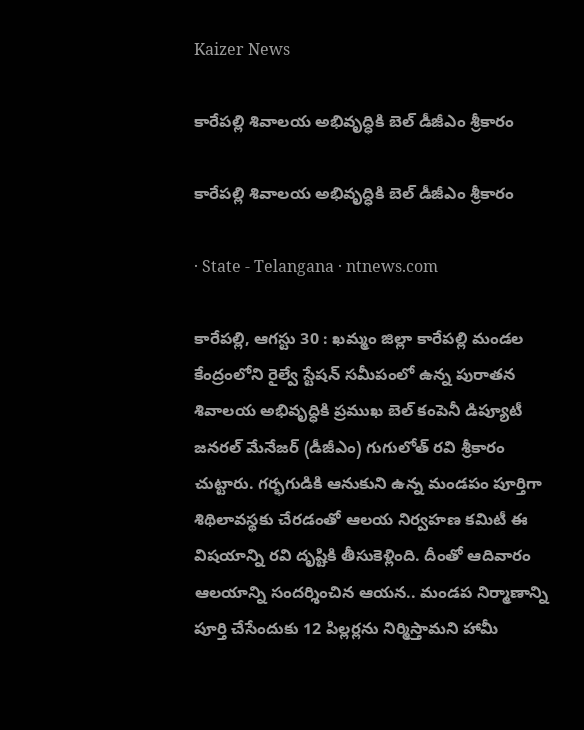Kaizer News

కారేపల్లి శివాలయ అభివృద్ధికి బెల్‌ డీజీఎం శ్రీకారం

కారేపల్లి శివాలయ అభివృద్ధికి బెల్‌ డీజీఎం శ్రీకారం

· State - Telangana · ntnews.com

కారేపల్లి, ఆగస్టు 30 : ఖమ్మం జిల్లా కారేపల్లి మండల కేంద్రంలోని రైల్వే స్టేషన్‌ సమీపంలో ఉన్న పురాతన శివాలయ అభివృద్ధికి ప్రముఖ బెల్‌ కంపెనీ డిప్యూటీ జనరల్‌ మేనేజర్‌ (డీజీఎం) గుగులోత్‌ రవి శ్రీకారం చుట్టారు. గర్భగుడికి ఆనుకుని ఉన్న మండపం పూర్తిగా శిథిలావస్థకు చేరడంతో ఆలయ నిర్వహణ కమిటీ ఈ విషయాన్ని రవి దృష్టికి తీసుకెళ్లింది. దీంతో ఆదివారం ఆలయాన్ని సందర్శించిన ఆయన.. మండప నిర్మాణాన్ని పూర్తి చేసేందుకు 12 పిల్లర్లను నిర్మిస్తామని హామీ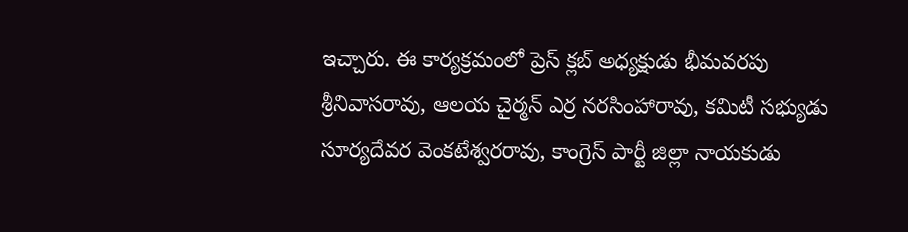ఇచ్చారు. ఈ కార్యక్రమంలో ప్రెస్‌ క్లబ్‌ అధ్యక్షుడు భీమవరపు శ్రీనివాసరావు, ఆలయ చైర్మన్‌ ఎర్ర నరసింహారావు, కమిటీ సభ్యుడు సూర్యదేవర వెంకటేశ్వరరావు, కాంగ్రెస్‌ పార్టీ జిల్లా నాయకుడు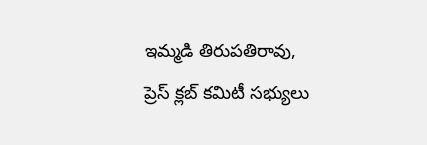ఇమ్మడి తిరుపతిరావు, ప్రెస్‌ క్లబ్‌ కమిటీ సభ్యులు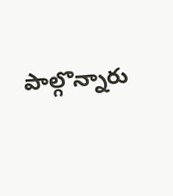పాల్గొన్నారు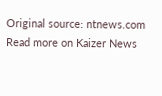Original source: ntnews.com
Read more on Kaizer News